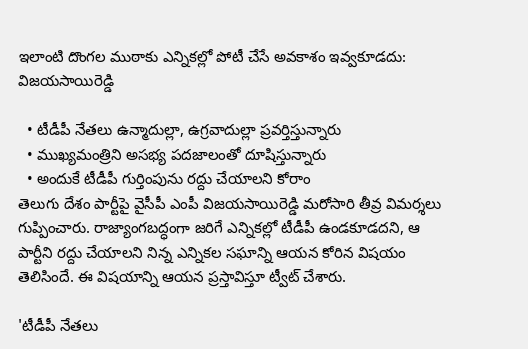ఇలాంటి దొంగల ముఠాకు ఎన్నికల్లో పోటీ చేసే అవకాశం ఇవ్వకూడదు: విజ‌య‌సాయిరెడ్డి

  • టీడీపీ నేతలు ఉన్మాదుల్లా, ఉగ్రవాదుల్లా ప్రవర్తిస్తున్నారు
  • ముఖ్యమంత్రిని అసభ్య పదజాలంతో దూషిస్తున్నారు
  • అందుకే టీడీపీ గుర్తింపును రద్దు చేయాలని కోరాం
తెలుగు దేశం పార్టీపై వైసీపీ ఎంపీ విజ‌య‌సాయిరెడ్డి మ‌రోసారి తీవ్ర విమ‌ర్శ‌లు గుప్పించారు. రాజ్యాంగబద్ధంగా జరిగే ఎన్నికల్లో టీడీపీ ఉండకూడదని, ఆ పార్టీని రద్దు చేయాలని నిన్న ఎన్నిక‌ల స‌ఘాన్ని ఆయ‌న కోరిన విష‌యం తెలిసిందే. ఈ విష‌యాన్ని ఆయ‌న ప్ర‌స్తావిస్తూ ట్వీట్ చేశారు.

'టీడీపీ నేతలు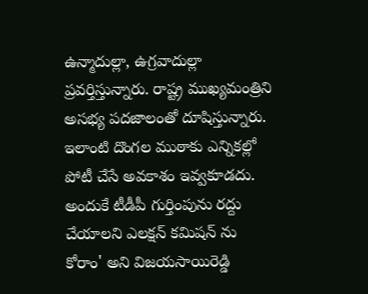ఉన్మాదుల్లా, ఉగ్రవాదుల్లా ప్రవర్తిస్తున్నారు. రాష్ట్ర ముఖ్యమంత్రిని అసభ్య పదజాలంతో దూషిస్తున్నారు. ఇలాంటి దొంగల ముఠాకు ఎన్నికల్లో పోటీ చేసే అవకాశం ఇవ్వకూడదు. అందుకే టీడీపీ గుర్తింపును రద్దు చేయాలని ఎలక్షన్ కమిషన్ ను కోరాం' అని విజ‌య‌సాయిరెడ్డి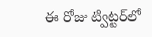ఈ రోజు ట్విట్ట‌ర్‌లో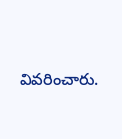వివ‌రించారు.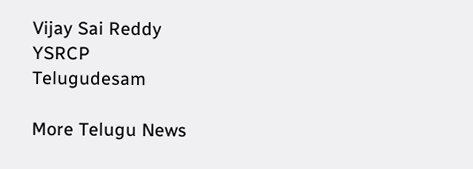Vijay Sai Reddy
YSRCP
Telugudesam

More Telugu News